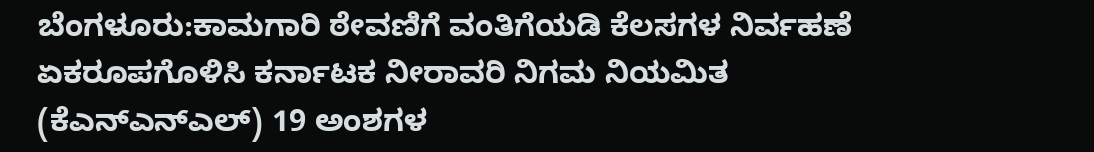ಬೆಂಗಳೂರು:ಕಾಮಗಾರಿ ಠೇವಣಿಗೆ ವಂತಿಗೆಯಡಿ ಕೆಲಸಗಳ ನಿರ್ವಹಣೆ ಏಕರೂಪಗೊಳಿಸಿ ಕರ್ನಾಟಕ ನೀರಾವರಿ ನಿಗಮ ನಿಯಮಿತ (ಕೆಎನ್‌ಎನ್‌ಎಲ್) 19 ಅಂಶಗಳ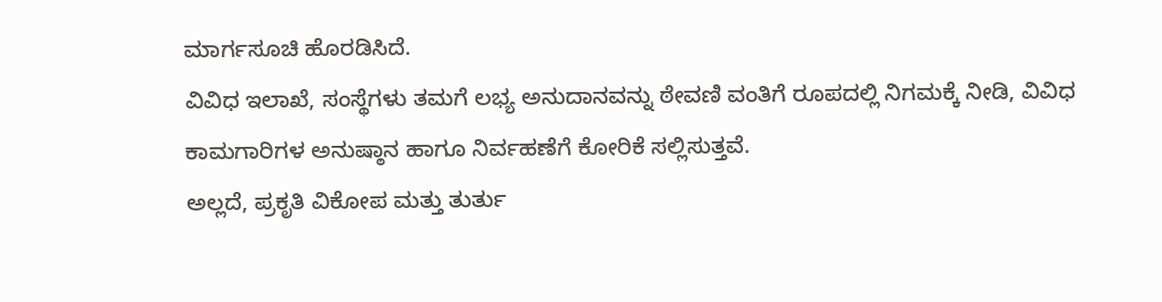ಮಾರ್ಗಸೂಚಿ ಹೊರಡಿಸಿದೆ.
ವಿವಿಧ ಇಲಾಖೆ, ಸಂಸ್ಥೆಗಳು ತಮಗೆ ಲಭ್ಯ ಅನುದಾನವನ್ನು ಠೇವಣಿ ವಂತಿಗೆ ರೂಪದಲ್ಲಿ ನಿಗಮಕ್ಕೆ ನೀಡಿ, ವಿವಿಧ ಕಾಮಗಾರಿಗಳ ಅನುಷ್ಠಾನ ಹಾಗೂ ನಿರ್ವಹಣೆಗೆ ಕೋರಿಕೆ ಸಲ್ಲಿಸುತ್ತವೆ.
ಅಲ್ಲದೆ, ಪ್ರಕೃತಿ ವಿಕೋಪ ಮತ್ತು ತುರ್ತು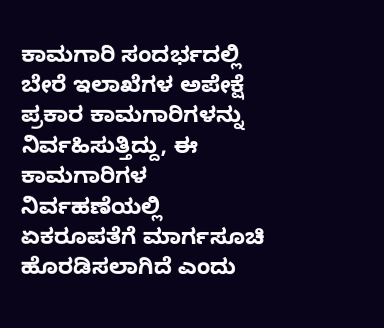ಕಾಮಗಾರಿ ಸಂದರ್ಭದಲ್ಲಿ ಬೇರೆ ಇಲಾಖೆಗಳ ಅಪೇಕ್ಷೆ ಪ್ರಕಾರ ಕಾಮಗಾರಿಗಳನ್ನು ನಿರ್ವಹಿಸುತ್ತಿದ್ದು, ಈ ಕಾಮಗಾರಿಗಳ ನಿರ್ವಹಣೆಯಲ್ಲಿ ಏಕರೂಪತೆಗೆ ಮಾರ್ಗಸೂಚಿ ಹೊರಡಿಸಲಾಗಿದೆ ಎಂದು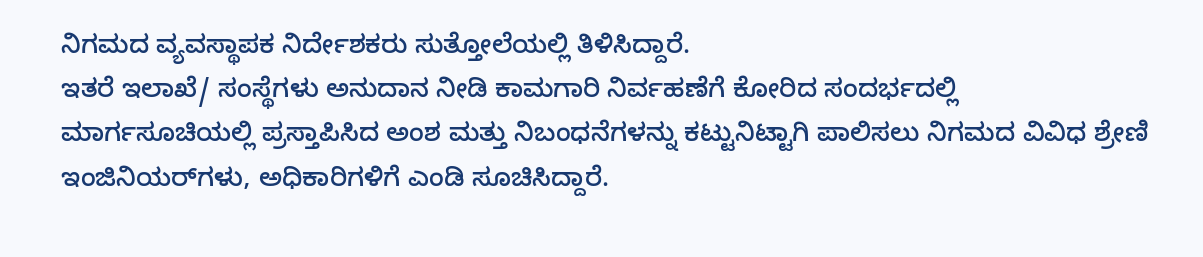ನಿಗಮದ ವ್ಯವಸ್ಥಾಪಕ ನಿರ್ದೇಶಕರು ಸುತ್ತೋಲೆಯಲ್ಲಿ ತಿಳಿಸಿದ್ದಾರೆ.
ಇತರೆ ಇಲಾಖೆ/ ಸಂಸ್ಥೆಗಳು ಅನುದಾನ ನೀಡಿ ಕಾಮಗಾರಿ ನಿರ್ವಹಣೆಗೆ ಕೋರಿದ ಸಂದರ್ಭದಲ್ಲಿ ಮಾರ್ಗಸೂಚಿಯಲ್ಲಿ ಪ್ರಸ್ತಾಪಿಸಿದ ಅಂಶ ಮತ್ತು ನಿಬಂಧನೆಗಳನ್ನು ಕಟ್ಟುನಿಟ್ಟಾಗಿ ಪಾಲಿಸಲು ನಿಗಮದ ವಿವಿಧ ಶ್ರೇಣಿ ಇಂಜಿನಿಯರ್‌ಗಳು, ಅಧಿಕಾರಿಗಳಿಗೆ ಎಂಡಿ ಸೂಚಿಸಿದ್ದಾರೆ.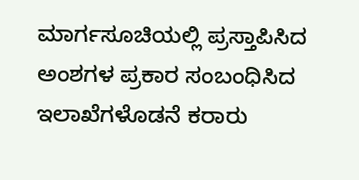ಮಾರ್ಗಸೂಚಿಯಲ್ಲಿ ಪ್ರಸ್ತಾಪಿಸಿದ ಅಂಶಗಳ ಪ್ರಕಾರ ಸಂಬಂಧಿಸಿದ ಇಲಾಖೆಗಳೊಡನೆ ಕರಾರು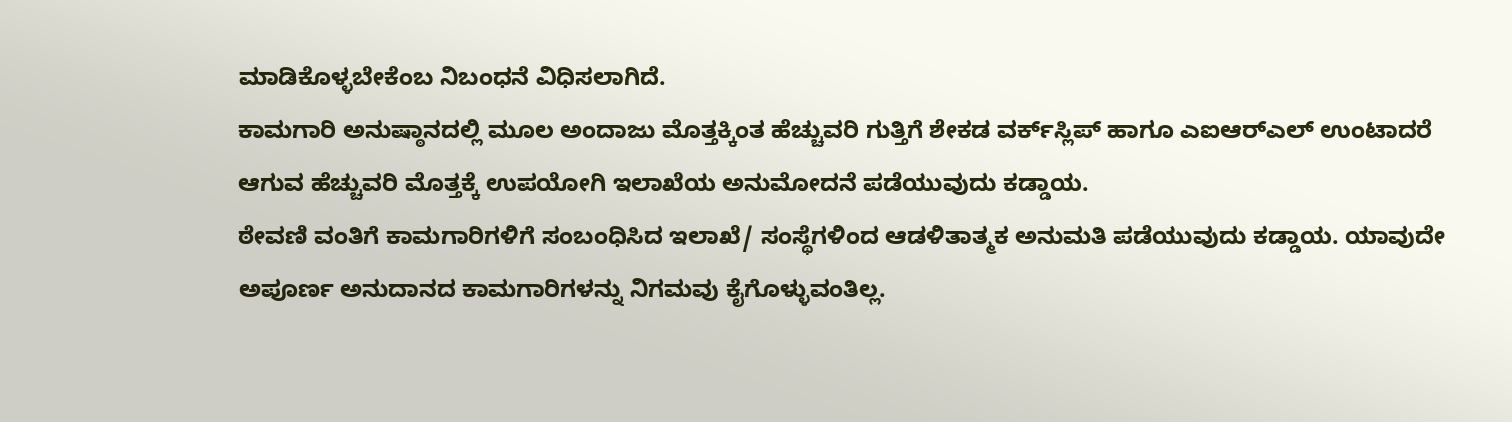ಮಾಡಿಕೊಳ್ಳಬೇಕೆಂಬ ನಿಬಂಧನೆ ವಿಧಿಸಲಾಗಿದೆ.
ಕಾಮಗಾರಿ ಅನುಷ್ಠಾನದಲ್ಲಿ ಮೂಲ ಅಂದಾಜು ಮೊತ್ತಕ್ಕಿಂತ ಹೆಚ್ಚುವರಿ ಗುತ್ತಿಗೆ ಶೇಕಡ ವರ್ಕ್‌ಸ್ಲಿಪ್ ಹಾಗೂ ಎಐಆರ್‌ಎಲ್ ಉಂಟಾದರೆ ಆಗುವ ಹೆಚ್ಚುವರಿ ಮೊತ್ತಕ್ಕೆ ಉಪಯೋಗಿ ಇಲಾಖೆಯ ಅನುಮೋದನೆ ಪಡೆಯುವುದು ಕಡ್ಡಾಯ.
ಠೇವಣಿ ವಂತಿಗೆ ಕಾಮಗಾರಿಗಳಿಗೆ ಸಂಬಂಧಿಸಿದ ಇಲಾಖೆ/ ಸಂಸ್ಥೆಗಳಿಂದ ಆಡಳಿತಾತ್ಮಕ ಅನುಮತಿ ಪಡೆಯುವುದು ಕಡ್ಡಾಯ. ಯಾವುದೇ ಅಪೂರ್ಣ ಅನುದಾನದ ಕಾಮಗಾರಿಗಳನ್ನು ನಿಗಮವು ಕೈಗೊಳ್ಳುವಂತಿಲ್ಲ.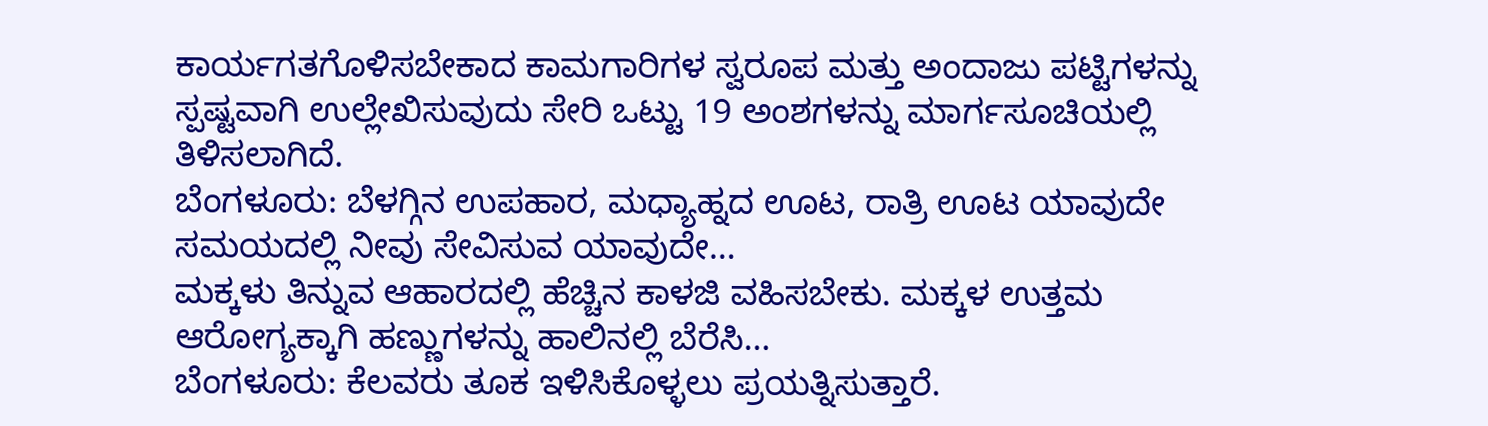ಕಾರ್ಯಗತಗೊಳಿಸಬೇಕಾದ ಕಾಮಗಾರಿಗಳ ಸ್ವರೂಪ ಮತ್ತು ಅಂದಾಜು ಪಟ್ಟಿಗಳನ್ನು ಸ್ಪಷ್ಟವಾಗಿ ಉಲ್ಲೇಖಿಸುವುದು ಸೇರಿ ಒಟ್ಟು 19 ಅಂಶಗಳನ್ನು ಮಾರ್ಗಸೂಚಿಯಲ್ಲಿ ತಿಳಿಸಲಾಗಿದೆ.
ಬೆಂಗಳೂರು: ಬೆಳಗ್ಗಿನ ಉಪಹಾರ, ಮಧ್ಯಾಹ್ನದ ಊಟ, ರಾತ್ರಿ ಊಟ ಯಾವುದೇ ಸಮಯದಲ್ಲಿ ನೀವು ಸೇವಿಸುವ ಯಾವುದೇ…
ಮಕ್ಕಳು ತಿನ್ನುವ ಆಹಾರದಲ್ಲಿ ಹೆಚ್ಚಿನ ಕಾಳಜಿ ವಹಿಸಬೇಕು. ಮಕ್ಕಳ ಉತ್ತಮ ಆರೋಗ್ಯಕ್ಕಾಗಿ ಹಣ್ಣುಗಳನ್ನು ಹಾಲಿನಲ್ಲಿ ಬೆರೆಸಿ…
ಬೆಂಗಳೂರು: ಕೆಲವರು ತೂಕ ಇಳಿಸಿಕೊಳ್ಳಲು ಪ್ರಯತ್ನಿಸುತ್ತಾರೆ.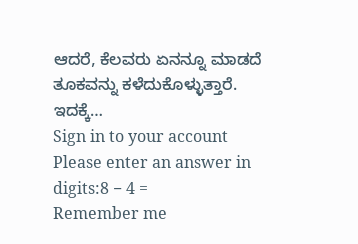ಆದರೆ, ಕೆಲವರು ಏನನ್ನೂ ಮಾಡದೆ ತೂಕವನ್ನು ಕಳೆದುಕೊಳ್ಳುತ್ತಾರೆ. ಇದಕ್ಕೆ…
Sign in to your account
Please enter an answer in digits:8 − 4 =
Remember me